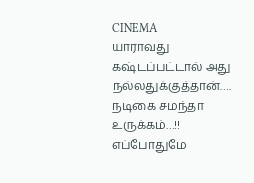CINEMA
யாராவது கஷ்டப்பட்டால் அது நல்லதுக்குத்தான்…. நடிகை சமந்தா உருக்கம்…!!
எப்போதுமே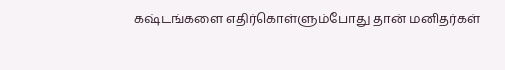கஷ்டங்களை எதிர்கொள்ளும்போது தான் மனிதர்கள்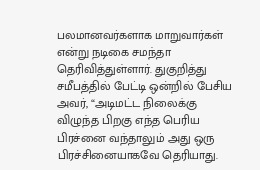பலமானவர்களாக மாறுவார்கள் என்று நடிகை சமந்தா தெரிவித்துள்ளார். துகுறித்து சமீபத்தில் பேட்டி ஒன்றில் பேசிய அவர், “அடிமட்ட நிலைக்கு விழுந்த பிறகு எந்த பெரிய பிரச்னை வந்தாலும் அது ஒரு பிரச்சினையாகவே தெரியாது.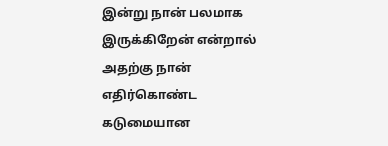இன்று நான் பலமாக இருக்கிறேன் என்றால் அதற்கு நான் எதிர்கொண்ட கடுமையான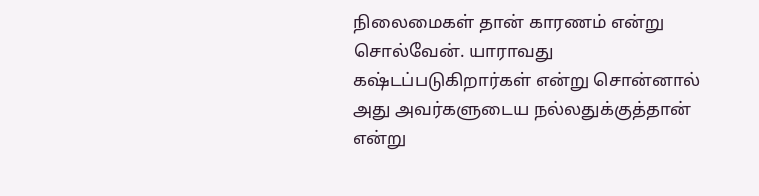நிலைமைகள் தான் காரணம் என்று சொல்வேன். யாராவது கஷ்டப்படுகிறார்கள் என்று சொன்னால் அது அவர்களுடைய நல்லதுக்குத்தான் என்று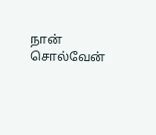நான் சொல்வேன்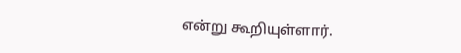என்று கூறியுள்ளார்.